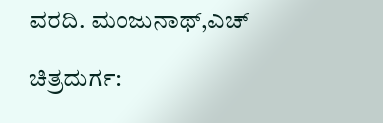ವರದಿ. ಮಂಜುನಾಥ್,ಎಚ್

ಚಿತ್ರದುರ್ಗ: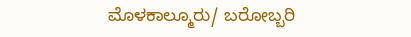ಮೊಳಕಾಲ್ಮೂರು/ ಬರೋಬ್ಬರಿ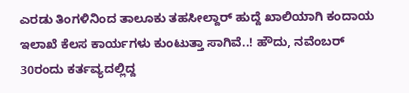ಎರಡು ತಿಂಗಳಿನಿಂದ ತಾಲೂಕು ತಹಸೀಲ್ದಾರ್ ಹುದ್ದೆ ಖಾಲಿಯಾಗಿ ಕಂದಾಯ ಇಲಾಖೆ ಕೆಲಸ ಕಾರ್ಯಗಳು ಕುಂಟುತ್ತಾ ಸಾಗಿವೆ..! ಹೌದು, ನವೆಂಬರ್ 30ರಂದು ಕರ್ತವ್ಯದಲ್ಲಿದ್ದ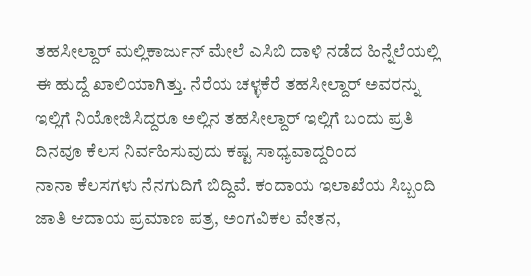ತಹಸೀಲ್ದಾರ್ ಮಲ್ಲಿಕಾರ್ಜುನ್ ಮೇಲೆ ಎಸಿಬಿ ದಾಳಿ ನಡೆದ ಹಿನ್ನೆಲೆಯಲ್ಲಿ ಈ ಹುದ್ದೆ ಖಾಲಿಯಾಗಿತ್ತು. ನೆರೆಯ ಚಳ್ಳಕೆರೆ ತಹಸೀಲ್ದಾರ್ ಅವರನ್ನು ಇಲ್ಲಿಗೆ ನಿಯೋಜಿಸಿದ್ದರೂ ಅಲ್ಲಿನ ತಹಸೀಲ್ದಾರ್ ಇಲ್ಲಿಗೆ ಬಂದು ಪ್ರತಿ ದಿನವೂ ಕೆಲಸ ನಿರ್ವಹಿಸುವುದು ಕಷ್ಟ ಸಾಧ್ಯವಾದ್ದರಿಂದ
ನಾನಾ ಕೆಲಸಗಳು ನೆನಗುದಿಗೆ ಬಿದ್ದಿವೆ. ಕಂದಾಯ ಇಲಾಖೆಯ ಸಿಬ್ಬಂದಿ ಜಾತಿ ಆದಾಯ ಪ್ರಮಾಣ ಪತ್ರ, ಅಂಗವಿಕಲ ವೇತನ,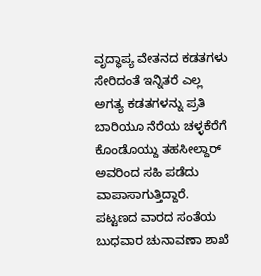ವೃದ್ಧಾಪ್ಯ ವೇತನದ ಕಡತಗಳು ಸೇರಿದಂತೆ ಇನ್ನಿತರೆ ಎಲ್ಲ ಅಗತ್ಯ ಕಡತಗಳನ್ನು ಪ್ರತಿ ಬಾರಿಯೂ ನೆರೆಯ ಚಳ್ಳಕೆರೆಗೆ ಕೊಂಡೊಯ್ದು ತಹಸೀಲ್ದಾರ್ ಅವರಿಂದ ಸಹಿ ಪಡೆದು ವಾಪಾಸಾಗುತ್ತಿದ್ದಾರೆ.
ಪಟ್ಟಣದ ವಾರದ ಸಂತೆಯ ಬುಧವಾರ ಚುನಾವಣಾ ಶಾಖೆ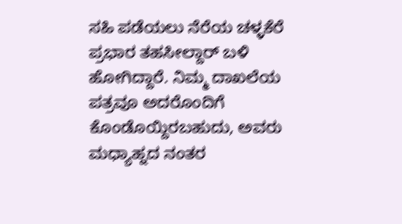ಸಹಿ ಪಡೆಯಲು ನೆರೆಯ ಚಳ್ಳಕೆರೆ ಪ್ರಭಾರ ತಹಸೀಲ್ದಾರ್ ಬಳಿ ಹೋಗಿದ್ದಾರೆ. ನಿಮ್ಮ ದಾಖಲೆಯ ಪತ್ರವೂ ಅದರೊಂದಿಗೆ ಕೊಂಡೊಯ್ದಿರಬಹುದು, ಅವರು ಮಧ್ಯಾಹ್ನದ ನಂತರ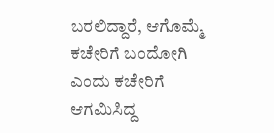ಬರಲಿದ್ದಾರೆ, ಆಗೊಮ್ಮೆ ಕಚೇರಿಗೆ ಬಂದೋಗಿ ಎಂದು ಕಚೇರಿಗೆ ಆಗಮಿಸಿದ್ದ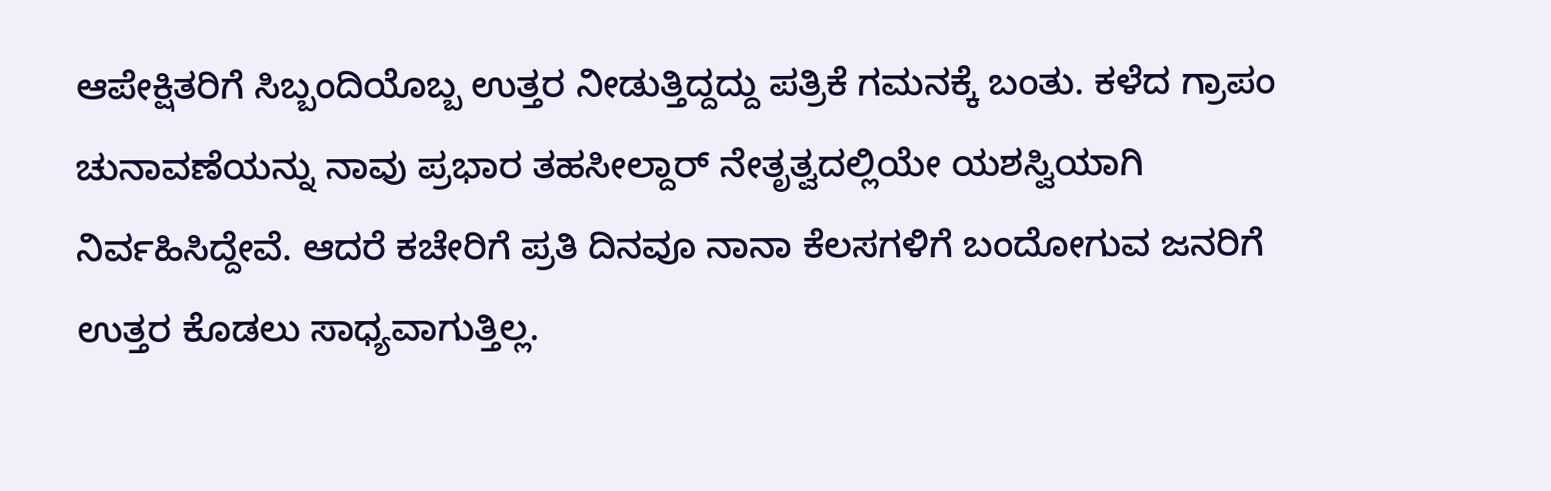ಆಪೇಕ್ಷಿತರಿಗೆ ಸಿಬ್ಬಂದಿಯೊಬ್ಬ ಉತ್ತರ ನೀಡುತ್ತಿದ್ದದ್ದು ಪತ್ರಿಕೆ ಗಮನಕ್ಕೆ ಬಂತು. ಕಳೆದ ಗ್ರಾಪಂ ಚುನಾವಣೆಯನ್ನು ನಾವು ಪ್ರಭಾರ ತಹಸೀಲ್ದಾರ್ ನೇತೃತ್ವದಲ್ಲಿಯೇ ಯಶಸ್ವಿಯಾಗಿ ನಿರ್ವಹಿಸಿದ್ದೇವೆ. ಆದರೆ ಕಚೇರಿಗೆ ಪ್ರತಿ ದಿನವೂ ನಾನಾ ಕೆಲಸಗಳಿಗೆ ಬಂದೋಗುವ ಜನರಿಗೆ ಉತ್ತರ ಕೊಡಲು ಸಾಧ್ಯವಾಗುತ್ತಿಲ್ಲ.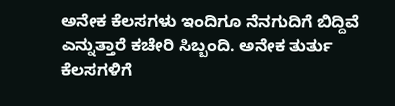ಅನೇಕ ಕೆಲಸಗಳು ಇಂದಿಗೂ ನೆನಗುದಿಗೆ ಬಿದ್ದಿವೆ ಎನ್ನುತ್ತಾರೆ ಕಚೇರಿ ಸಿಬ್ಬಂದಿ. ಅನೇಕ ತುರ್ತು ಕೆಲಸಗಳಿಗೆ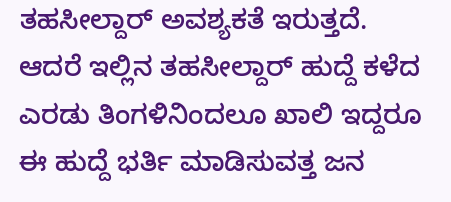ತಹಸೀಲ್ದಾರ್ ಅವಶ್ಯಕತೆ ಇರುತ್ತದೆ. ಆದರೆ ಇಲ್ಲಿನ ತಹಸೀಲ್ದಾರ್ ಹುದ್ದೆ ಕಳೆದ ಎರಡು ತಿಂಗಳಿನಿಂದಲೂ ಖಾಲಿ ಇದ್ದರೂ ಈ ಹುದ್ದೆ ಭರ್ತಿ ಮಾಡಿಸುವತ್ತ ಜನ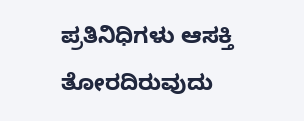ಪ್ರತಿನಿಧಿಗಳು ಆಸಕ್ತಿ ತೋರದಿರುವುದು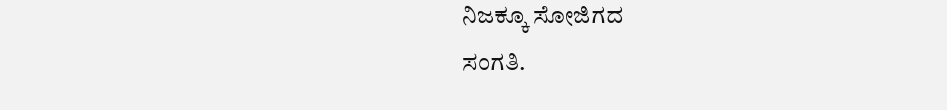ನಿಜಕ್ಕೂ ಸೋಜಿಗದ
ಸಂಗತಿ.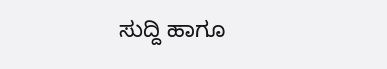ಸುದ್ದಿ ಹಾಗೂ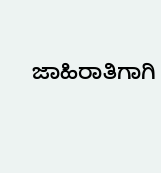ಜಾಹಿರಾತಿಗಾಗಿ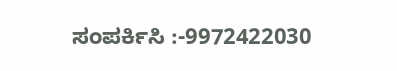ಸಂಪರ್ಕಿಸಿ :-9972422030